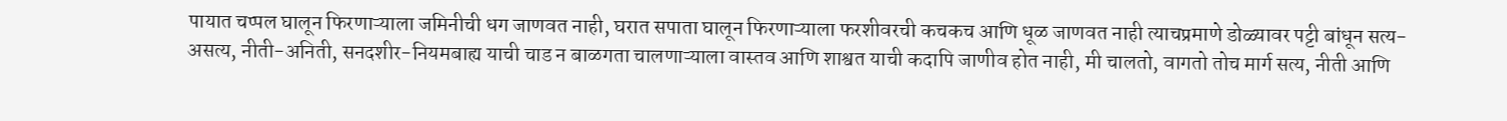पायात चप्पल घालून फिरणाऱ्याला जमिनीची धग जाणवत नाही, घरात सपाता घालून फिरणाऱ्याला फरशीवरची कचकच आणि धूळ जाणवत नाही त्याचप्रमाणे डोळ्यावर पट्टी बांधून सत्य-असत्य, नीती-अनिती, सनदशीर-नियमबाह्य याची चाड न बाळगता चालणाऱ्याला वास्तव आणि शाश्वत याची कदापि जाणीव होत नाही, मी चालतो, वागतो तोच मार्ग सत्य, नीती आणि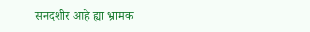सनदशीर आहे ह्या भ्रामक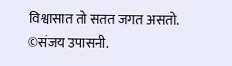विश्वासात तो सतत जगत असतो.
©संजय उपासनी.